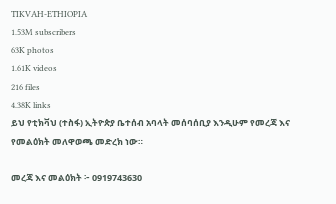TIKVAH-ETHIOPIA
1.53M subscribers
63K photos
1.61K videos
216 files
4.38K links
ይህ የቲክቫህ (ተስፋ) ኢትዮጵያ ቤተሰብ አባላት መሰባሰቢያ እንዲሁም የመረጃ እና የመልዕክት መለዋወጫ መድረክ ነው።

መረጃ እና መልዕክት ፦ 0919743630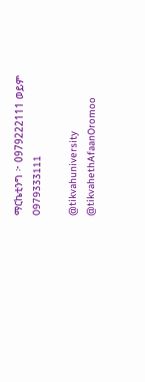ማርኬቲንግ ፦ 0979222111 ወይም
0979333111

@tikvahuniversity
@tikvahethAfaanOromoo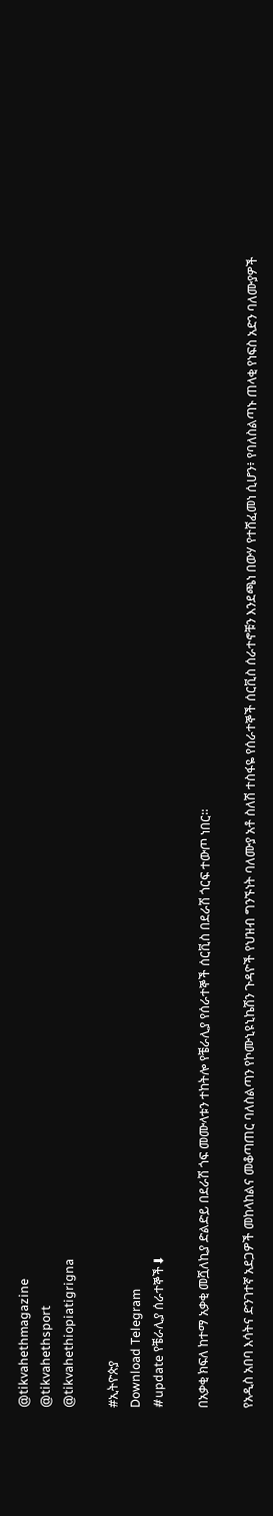@tikvahethmagazine
@tikvahethsport
@tikvahethiopiatigrigna

#ኢትዮጵያ
Download Telegram
#update የቼራሊያ ሰራተኞች⬇

በአቃቂ ክፍለ ከተማ አቃቂ መሿለኪያ ድልድይ በደራሽ ጎፍ መሙላቱን ተከትሎ የቼራሊያ የሰራተኞች ሰርቪስ በደራሽ ጎርፍ ተውጦ ነበር።

የአዲስ አበባ እሳትና ድንገተኛ አደጋዎች መከላከልና መቆጣጠር ባለስልጣን የኮሙኒዩኒኬሽን ጉዳዮች የህዝብ ግንኙነት ባለሙያ አቶ ስለሽ ተስፋዬ የሰራተኞች ሰርቪስ ሰራተኖቹን እንደጫነ በውሃ የተሸፈመነ ሲሆን፥ የባለስልጣኑ ጠላቂ የነፍስ አድን ባለሙያዎች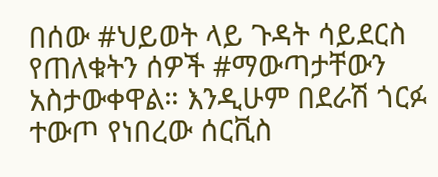በሰው #ህይወት ላይ ጉዳት ሳይደርስ የጠለቁትን ሰዎች #ማውጣታቸውን አስታውቀዋል። እንዲሁም በደራሽ ጎርፉ ተውጦ የነበረው ሰርቪስ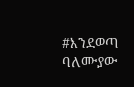#እንደወጣ ባለሙያው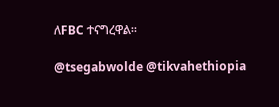ለFBC ተናግረዋል።

@tsegabwolde @tikvahethiopia